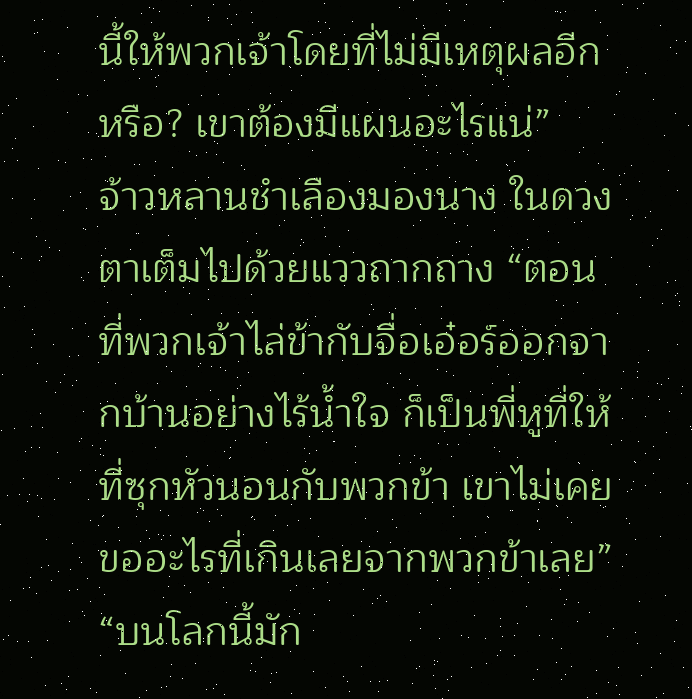นี้ให้พวกเจ้าโดยที่ไม่มีเหตุผลอีกหรือ? เขาต้องมีแผนอะไรแน่”
จ้าวหลานชำเลืองมองนาง ในดวงตาเต็มไปด้วยแววถากถาง “ตอนที่พวกเจ้าไล่ข้ากับจื่อเอ๋อร์ออกจากบ้านอย่างไร้น้ำใจ ก็เป็นพี่หูที่ให้ที่ซุกหัวนอนกับพวกข้า เขาไม่เคยขออะไรที่เกินเลยจากพวกข้าเลย”
“บนโลกนี้มัก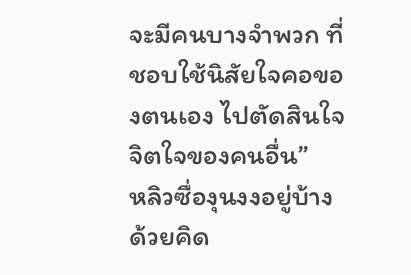จะมีคนบางจำพวก ที่ชอบใช้นิสัยใจคอของตนเอง ไปตัดสินใจจิตใจของคนอื่น”
หลิวซื่องุนงงอยู่บ้าง ด้วยคิด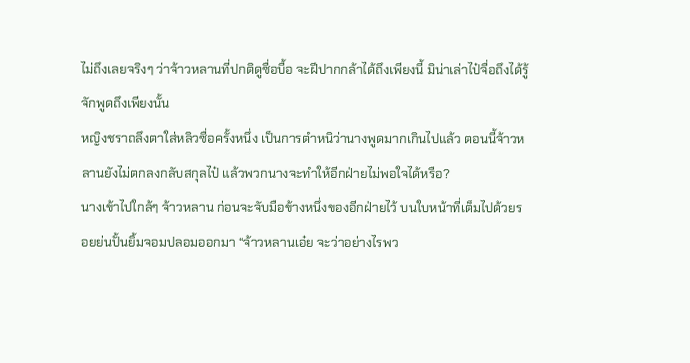ไม่ถึงเลยจริงๆ ว่าจ้าวหลานที่ปกติดูซื่อบื้อ จะฝีปากกล้าได้ถึงเพียงนี้ มิน่าเล่าไป๋จื่อถึงได้รู้จักพูดถึงเพียงนั้น
หญิงชราถลึงตาใส่หลิวซื่อครั้งหนึ่ง เป็นการตำหนิว่านางพูดมากเกินไปแล้ว ตอนนี้จ้าวหลานยังไม่ตกลงกลับสกุลไป๋ แล้วพวกนางจะทำให้อีกฝ่ายไม่พอใจได้หรือ?
นางเข้าไปใกล้ๆ จ้าวหลาน ก่อนจะจับมือข้างหนึ่งของอีกฝ่ายไว้ บนใบหน้าที่เต็มไปด้วยรอยย่นปั้นยิ้มจอมปลอมออกมา “จ้าวหลานเอ๋ย จะว่าอย่างไรพว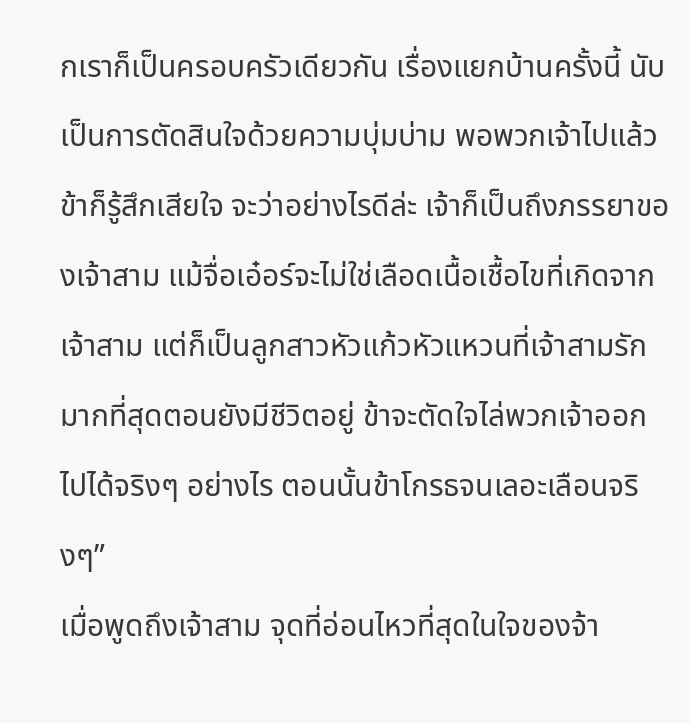กเราก็เป็นครอบครัวเดียวกัน เรื่องแยกบ้านครั้งนี้ นับเป็นการตัดสินใจด้วยความบุ่มบ่าม พอพวกเจ้าไปแล้วข้าก็รู้สึกเสียใจ จะว่าอย่างไรดีล่ะ เจ้าก็เป็นถึงภรรยาของเจ้าสาม แม้จื่อเอ๋อร์จะไม่ใช่เลือดเนื้อเชื้อไขที่เกิดจากเจ้าสาม แต่ก็เป็นลูกสาวหัวแก้วหัวแหวนที่เจ้าสามรักมากที่สุดตอนยังมีชีวิตอยู่ ข้าจะตัดใจไล่พวกเจ้าออกไปได้จริงๆ อย่างไร ตอนนั้นข้าโกรธจนเลอะเลือนจริงๆ”
เมื่อพูดถึงเจ้าสาม จุดที่อ่อนไหวที่สุดในใจของจ้า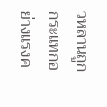วหลานถูกกระแทกอย่างแรงค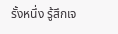รั้งหนึ่ง รู้สึกเจ